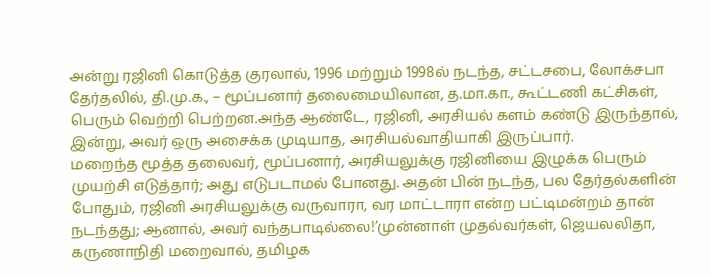அன்று ரஜினி கொடுத்த குரலால், 1996 மற்றும் 1998ல் நடந்த, சட்டசபை, லோக்சபா தேர்தலில், தி.மு.க., – மூப்பனார் தலைமையிலான, த.மா.கா., கூட்டணி கட்சிகள், பெரும் வெற்றி பெற்றன.அந்த ஆண்டே, ரஜினி, அரசியல் களம் கண்டு இருந்தால், இன்று, அவர் ஒரு அசைக்க முடியாத, அரசியல்வாதியாகி இருப்பார்.
மறைந்த மூத்த தலைவர், மூப்பனார், அரசியலுக்கு ரஜினியை இழுக்க பெரும் முயற்சி எடுத்தார்; அது எடுபடாமல் போனது. அதன் பின் நடந்த, பல தேர்தல்களின் போதும், ரஜினி அரசியலுக்கு வருவாரா, வர மாட்டாரா என்ற பட்டிமன்றம் தான் நடந்தது; ஆனால், அவர் வந்தபாடில்லை!’முன்னாள் முதல்வர்கள், ஜெயலலிதா, கருணாநிதி மறைவால், தமிழக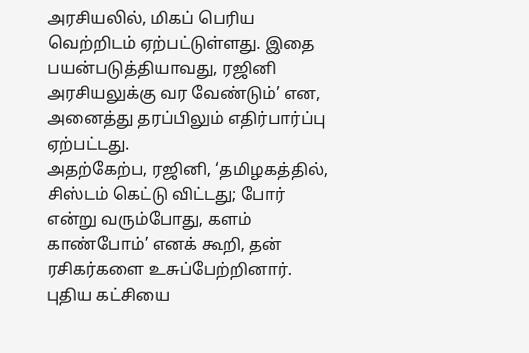அரசியலில், மிகப் பெரிய வெற்றிடம் ஏற்பட்டுள்ளது. இதை பயன்படுத்தியாவது, ரஜினி அரசியலுக்கு வர வேண்டும்’ என, அனைத்து தரப்பிலும் எதிர்பார்ப்பு ஏற்பட்டது.
அதற்கேற்ப, ரஜினி, ‘தமிழகத்தில், சிஸ்டம் கெட்டு விட்டது; போர் என்று வரும்போது, களம் காண்போம்’ எனக் கூறி, தன் ரசிகர்களை உசுப்பேற்றினார். புதிய கட்சியை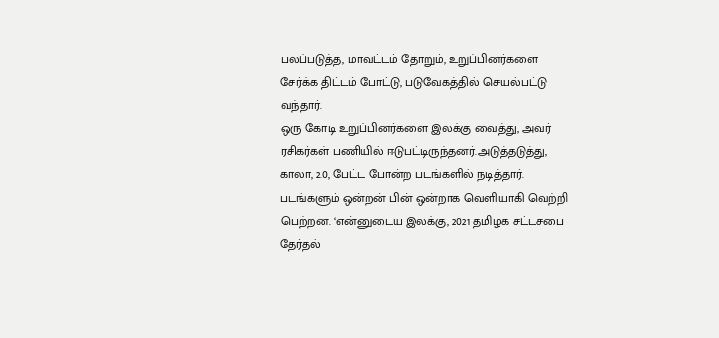பலப்படுத்த, மாவட்டம் தோறும், உறுப்பினர்களை சேர்க்க திட்டம் போட்டு, படுவேகத்தில் செயல்பட்டு வந்தார்.
ஒரு கோடி உறுப்பினர்களை இலக்கு வைத்து, அவர் ரசிகர்கள் பணியில் ஈடுபட்டிருந்தனர்.அடுத்தடுத்து, காலா, 2.0, பேட்ட போன்ற படங்களில் நடித்தார். படங்களும் ஒன்றன் பின் ஒன்றாக வெளியாகி வெற்றி பெற்றன. ‘என்னுடைய இலக்கு, 2021 தமிழக சட்டசபை தேர்தல்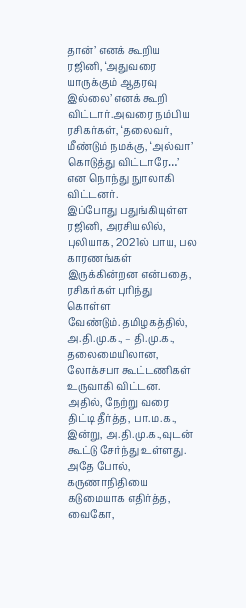தான்’ எனக் கூறிய ரஜினி, ‘அதுவரை யாருக்கும் ஆதரவு இல்லை’ எனக் கூறி விட்டார்.அவரை நம்பிய ரசிகர்கள், ‘தலைவர், மீண்டும் நமக்கு, ‘அல்வா’ கொடுத்து விட்டாரே…’ என நொந்து நுாலாகி விட்டனர்.
இப்போது பதுங்கியுள்ள ரஜினி, அரசியலில், புலியாக, 2021ல் பாய, பல காரணங்கள் இருக்கின்றன என்பதை, ரசிகர்கள் புரிந்து கொள்ள வேண்டும்.தமிழகத்தில், அ.தி.மு.க., – தி.மு.க., தலைமையிலான, லோக்சபா கூட்டணிகள் உருவாகி விட்டன. அதில், நேற்று வரை திட்டி தீர்த்த, பா.ம.க., இன்று, அ.தி.மு.க.,வுடன் கூட்டு சேர்ந்து உள்ளது. அதே போல், கருணாநிதியை கடுமையாக எதிர்த்த, வைகோ,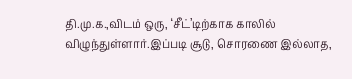தி.மு.க.,விடம் ஒரு, ‘சீட்’டிற்காக காலில் விழுந்துள்ளார்.இப்படி சூடு, சொரணை இல்லாத,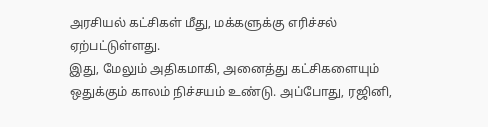அரசியல் கட்சிகள் மீது, மக்களுக்கு எரிச்சல் ஏற்பட்டுள்ளது.
இது, மேலும் அதிகமாகி, அனைத்து கட்சிகளையும் ஒதுக்கும் காலம் நிச்சயம் உண்டு. அப்போது, ரஜினி,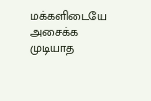மக்களிடையே அசைக்க முடியாத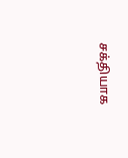சக்தியாக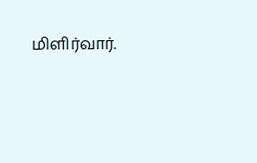மிளிர்வார்.